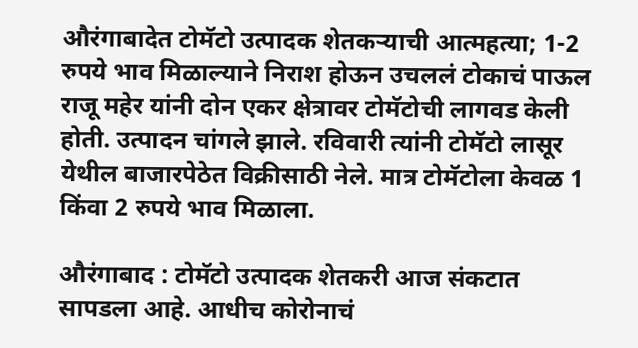औरंगाबादेत टोमॅटो उत्पादक शेतकऱ्याची आत्महत्या; 1-2 रुपये भाव मिळाल्याने निराश होऊन उचललं टोकाचं पाऊल
राजू महेर यांनी दोन एकर क्षेत्रावर टोमॅटोची लागवड केली होती. उत्पादन चांगले झाले. रविवारी त्यांनी टोमॅटो लासूर येथील बाजारपेठेत विक्रीसाठी नेले. मात्र टोमॅटोला केवळ 1 किंवा 2 रुपये भाव मिळाला.

औरंगाबाद : टोमॅटो उत्पादक शेतकरी आज संकटात सापडला आहे. आधीच कोरोनाचं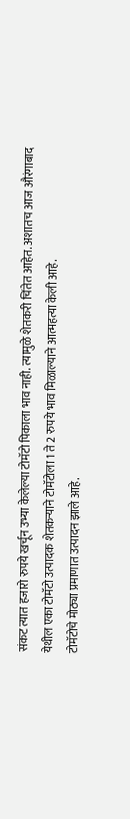संकट त्यात हजारो रुपये खर्चून उभ्या केलेल्या टोमॅटो पिकाला भाव नाही. त्यामुळे शेतकरी चिंतेत आहेत. अशातच आज औरंगाबाद येथील एका टोमॅटो उत्पादक शेतकऱ्याने टोमॅटोला 1 ते 2 रुपये भाव मिळाल्याने आत्महत्या केली आहे.
टोमॅटोचे मोठ्या प्रमाणात उत्पादन झाले आहे.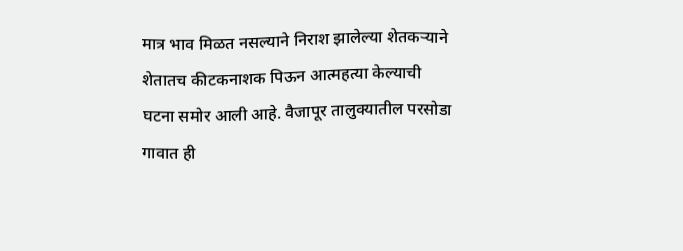मात्र भाव मिळत नसल्याने निराश झालेल्या शेतकऱ्याने शेतातच कीटकनाशक पिऊन आत्महत्या केल्याची घटना समोर आली आहे. वैजापूर तालुक्यातील परसोडा गावात ही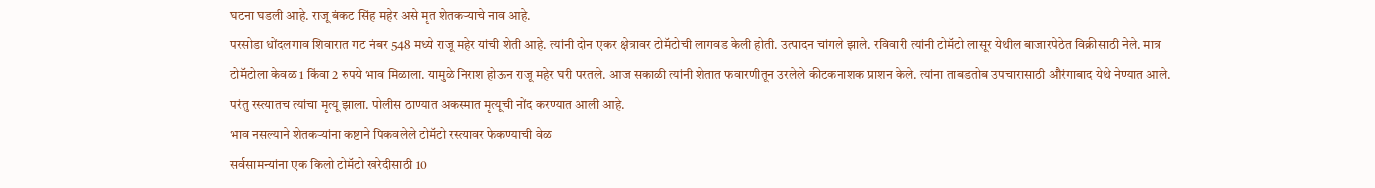घटना घडली आहे. राजू बंकट सिंह महेर असे मृत शेतकऱ्याचे नाव आहे.
परसोडा धोंदलगाव शिवारात गट नंबर 548 मध्ये राजू महेर यांची शेती आहे. त्यांनी दोन एकर क्षेत्रावर टोमॅटोची लागवड केली होती. उत्पादन चांगले झाले. रविवारी त्यांनी टोमॅटो लासूर येथील बाजारपेठेत विक्रीसाठी नेले. मात्र टोमॅटोला केवळ 1 किंवा 2 रुपये भाव मिळाला. यामुळे निराश होऊन राजू महेर घरी परतले. आज सकाळी त्यांनी शेतात फवारणीतून उरलेले कीटकनाशक प्राशन केले. त्यांना ताबडतोब उपचारासाठी औरंगाबाद येथे नेण्यात आले. परंतु रस्त्यातच त्यांचा मृत्यू झाला. पोलीस ठाण्यात अकस्मात मृत्यूची नोंद करण्यात आली आहे.
भाव नसल्याने शेतकऱ्यांना कष्टाने पिकवलेले टोमॅटो रस्त्यावर फेकण्याची वेळ
सर्वसामन्यांना एक किलो टोमॅटो खरेदीसाठी 10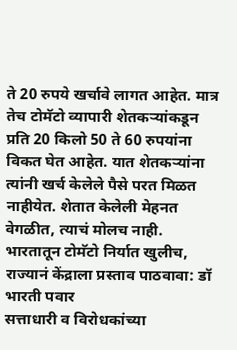ते 20 रुपये खर्चावे लागत आहेत. मात्र तेच टोमॅटो व्यापारी शेतकऱ्यांकडून प्रति 20 किलो 50 ते 60 रुपयांना विकत घेत आहेत. यात शेतकऱ्यांना त्यांनी खर्च केलेले पैसे परत मिळत नाहीयेत. शेतात केलेली मेहनत वेगळीत, त्याचं मोलच नाही.
भारतातून टोमॅटो निर्यात खुलीच, राज्यानं केंद्राला प्रस्ताव पाठवावा: डॉ भारती पवार
सत्ताधारी व विरोधकांच्या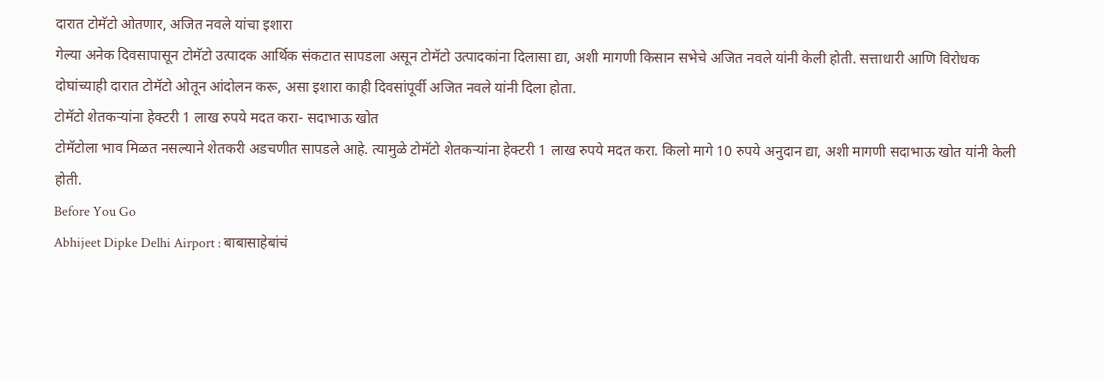दारात टोमॅटो ओतणार, अजित नवले यांचा इशारा
गेल्या अनेक दिवसापासून टोमॅटो उत्पादक आर्थिक संकटात सापडला असून टोमॅटो उत्पादकांना दिलासा द्या, अशी मागणी किसान सभेचे अजित नवले यांनी केली होती. सत्ताधारी आणि विरोधक दोघांच्याही दारात टोमॅटो ओतून आंदोलन करू, असा इशारा काही दिवसांपूर्वी अजित नवले यांनी दिला होता.
टोमॅटो शेतकऱ्यांना हेक्टरी 1 लाख रुपये मदत करा- सदाभाऊ खोत
टोमॅटोला भाव मिळत नसल्याने शेतकरी अडचणीत सापडले आहे. त्यामुळे टोमॅटो शेतकऱ्यांना हेक्टरी 1 लाख रुपये मदत करा. किलो मागे 10 रुपये अनुदान द्या, अशी मागणी सदाभाऊ खोत यांनी केली होती.
Before You Go
Abhijeet Dipke Delhi Airport : बाबासाहेबांचं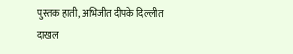पुस्तक हाती, अभिजीत दीपके दिल्लीत दाखल